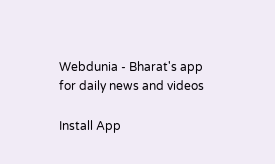Webdunia - Bharat's app for daily news and videos

Install App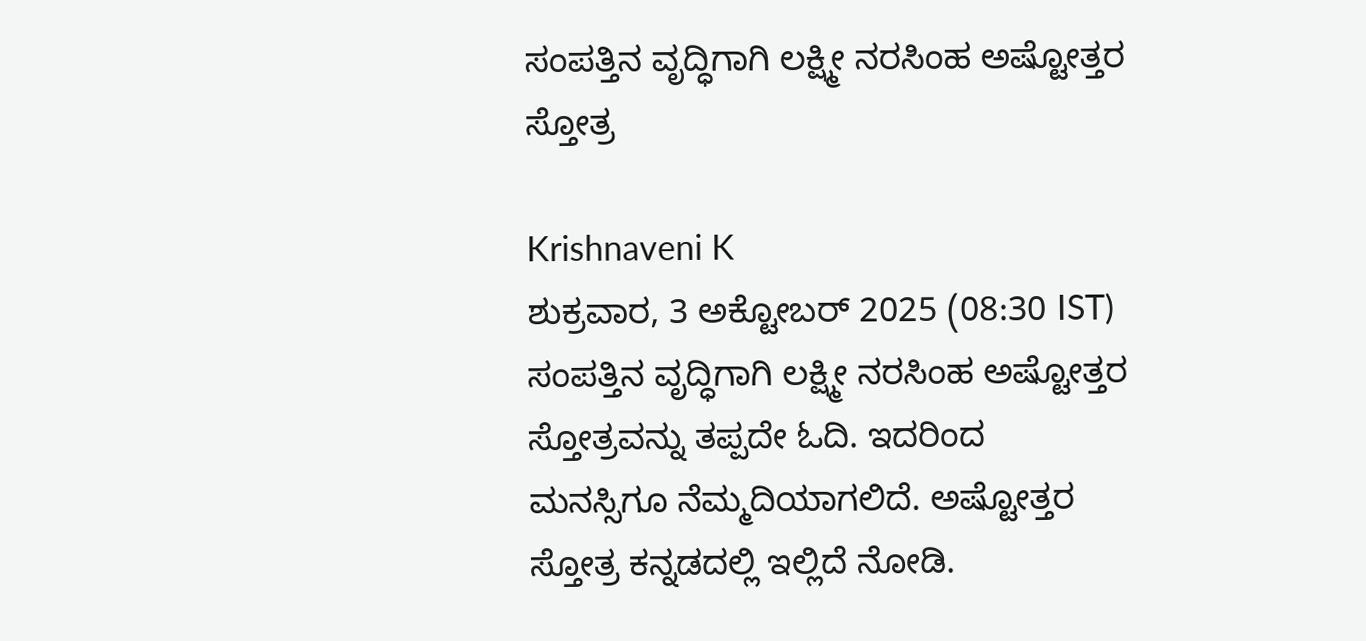ಸಂಪತ್ತಿನ ವೃದ್ಧಿಗಾಗಿ ಲಕ್ಷ್ಮೀ ನರಸಿಂಹ ಅಷ್ಟೋತ್ತರ ಸ್ತೋತ್ರ

Krishnaveni K
ಶುಕ್ರವಾರ, 3 ಅಕ್ಟೋಬರ್ 2025 (08:30 IST)
ಸಂಪತ್ತಿನ ವೃದ್ಧಿಗಾಗಿ ಲಕ್ಷ್ಮೀ ನರಸಿಂಹ ಅಷ್ಟೋತ್ತರ ಸ್ತೋತ್ರವನ್ನು ತಪ್ಪದೇ ಓದಿ. ಇದರಿಂದ ಮನಸ್ಸಿಗೂ ನೆಮ್ಮದಿಯಾಗಲಿದೆ. ಅಷ್ಟೋತ್ತರ ಸ್ತೋತ್ರ ಕನ್ನಡದಲ್ಲಿ ಇಲ್ಲಿದೆ ನೋಡಿ.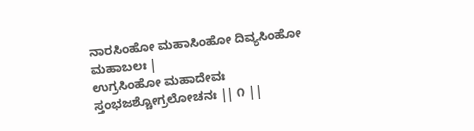ನಾರಸಿಂಹೋ ಮಹಾಸಿಂಹೋ ದಿವ್ಯಸಿಂಹೋ ಮಹಾಬಲಃ |
ಉಗ್ರಸಿಂಹೋ ಮಹಾದೇವಃ ಸ್ತಂಭಜಶ್ಚೋಗ್ರಲೋಚನಃ || ೧ ||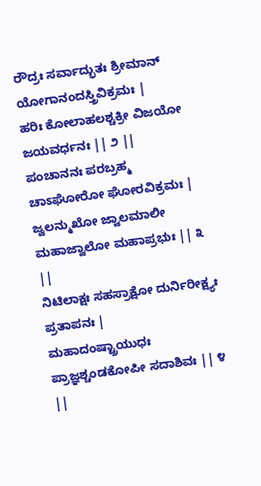ರೌದ್ರಃ ಸರ್ವಾದ್ಭುತಃ ಶ್ರೀಮಾನ್ ಯೋಗಾನಂದಸ್ತ್ರಿವಿಕ್ರಮಃ |
ಹರಿಃ ಕೋಲಾಹಲಶ್ಚಕ್ರೀ ವಿಜಯೋ ಜಯವರ್ಧನಃ || ೨ ||
ಪಂಚಾನನಃ ಪರಬ್ರಹ್ಮ ಚಾಽಘೋರೋ ಘೋರವಿಕ್ರಮಃ |
ಜ್ವಲನ್ಮುಖೋ ಜ್ವಾಲಮಾಲೀ ಮಹಾಜ್ವಾಲೋ ಮಹಾಪ್ರಭುಃ || ೩ ||
ನಿಟಿಲಾಕ್ಷಃ ಸಹಸ್ರಾಕ್ಷೋ ದುರ್ನಿರೀಕ್ಷ್ಯಃ ಪ್ರತಾಪನಃ |
ಮಹಾದಂಷ್ಟ್ರಾಯುಧಃ ಪ್ರಾಜ್ಞಶ್ಚಂಡಕೋಪೀ ಸದಾಶಿವಃ || ೪ ||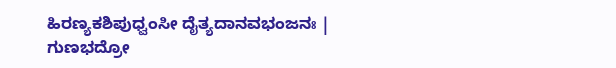ಹಿರಣ್ಯಕಶಿಪುಧ್ವಂಸೀ ದೈತ್ಯದಾನವಭಂಜನಃ |
ಗುಣಭದ್ರೋ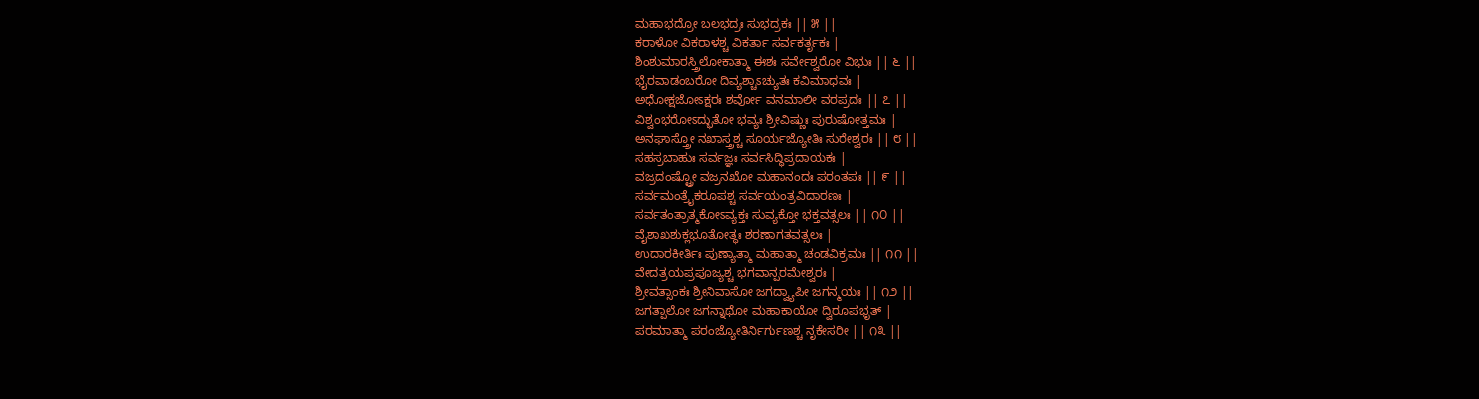ಮಹಾಭದ್ರೋ ಬಲಭದ್ರಃ ಸುಭದ್ರಕಃ || ೫ ||
ಕರಾಳೋ ವಿಕರಾಳಶ್ಚ ವಿಕರ್ತಾ ಸರ್ವಕರ್ತೃಕಃ |
ಶಿಂಶುಮಾರಸ್ತ್ರಿಲೋಕಾತ್ಮಾ ಈಶಃ ಸರ್ವೇಶ್ವರೋ ವಿಭುಃ || ೬ ||
ಭೈರವಾಡಂಬರೋ ದಿವ್ಯಶ್ಚಾಽಚ್ಯುತಃ ಕವಿಮಾಧವಃ |
ಅಧೋಕ್ಷಜೋಽಕ್ಷರಃ ಶರ್ವೋ ವನಮಾಲೀ ವರಪ್ರದಃ || ೭ ||
ವಿಶ್ವಂಭರೋಽದ್ಭುತೋ ಭವ್ಯಃ ಶ್ರೀವಿಷ್ಣುಃ ಪುರುಷೋತ್ತಮಃ |
ಅನಘಾಸ್ತ್ರೋ ನಖಾಸ್ತ್ರಶ್ಚ ಸೂರ್ಯಜ್ಯೋತಿಃ ಸುರೇಶ್ವರಃ || ೮ ||
ಸಹಸ್ರಬಾಹುಃ ಸರ್ವಜ್ಞಃ ಸರ್ವಸಿದ್ಧಿಪ್ರದಾಯಕಃ |
ವಜ್ರದಂಷ್ಟ್ರೋ ವಜ್ರನಖೋ ಮಹಾನಂದಃ ಪರಂತಪಃ || ೯ ||
ಸರ್ವಮಂತ್ರೈಕರೂಪಶ್ಚ ಸರ್ವಯಂತ್ರವಿದಾರಣಃ |
ಸರ್ವತಂತ್ರಾತ್ಮಕೋಽವ್ಯಕ್ತಃ ಸುವ್ಯಕ್ತೋ ಭಕ್ತವತ್ಸಲಃ || ೧೦ ||
ವೈಶಾಖಶುಕ್ಲಭೂತೋತ್ಥಃ ಶರಣಾಗತವತ್ಸಲಃ |
ಉದಾರಕೀರ್ತಿಃ ಪುಣ್ಯಾತ್ಮಾ ಮಹಾತ್ಮಾ ಚಂಡವಿಕ್ರಮಃ || ೧೧ ||
ವೇದತ್ರಯಪ್ರಪೂಜ್ಯಶ್ಚ ಭಗವಾನ್ಪರಮೇಶ್ವರಃ |
ಶ್ರೀವತ್ಸಾಂಕಃ ಶ್ರೀನಿವಾಸೋ ಜಗದ್ವ್ಯಾಪೀ ಜಗನ್ಮಯಃ || ೧೨ ||
ಜಗತ್ಪಾಲೋ ಜಗನ್ನಾಥೋ ಮಹಾಕಾಯೋ ದ್ವಿರೂಪಭೃತ್ |
ಪರಮಾತ್ಮಾ ಪರಂಜ್ಯೋತಿರ್ನಿರ್ಗುಣಶ್ಚ ನೃಕೇಸರೀ || ೧೩ ||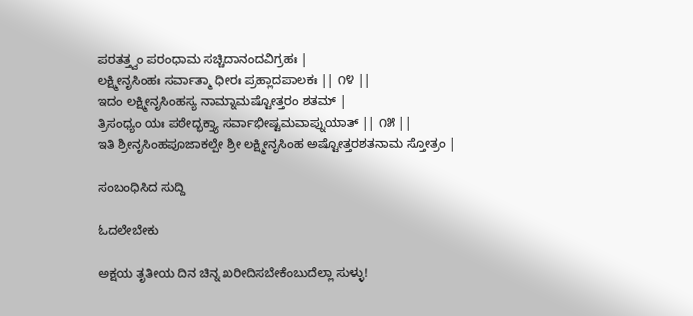ಪರತತ್ತ್ವಂ ಪರಂಧಾಮ ಸಚ್ಚಿದಾನಂದವಿಗ್ರಹಃ |
ಲಕ್ಷ್ಮೀನೃಸಿಂಹಃ ಸರ್ವಾತ್ಮಾ ಧೀರಃ ಪ್ರಹ್ಲಾದಪಾಲಕಃ || ೧೪ ||
ಇದಂ ಲಕ್ಷ್ಮೀನೃಸಿಂಹಸ್ಯ ನಾಮ್ನಾಮಷ್ಟೋತ್ತರಂ ಶತಮ್ |
ತ್ರಿಸಂಧ್ಯಂ ಯಃ ಪಠೇದ್ಭಕ್ತ್ಯಾ ಸರ್ವಾಭೀಷ್ಟಮವಾಪ್ನುಯಾತ್ || ೧೫ ||
ಇತಿ ಶ್ರೀನೃಸಿಂಹಪೂಜಾಕಲ್ಪೇ ಶ್ರೀ ಲಕ್ಷ್ಮೀನೃಸಿಂಹ ಅಷ್ಟೋತ್ತರಶತನಾಮ ಸ್ತೋತ್ರಂ |

ಸಂಬಂಧಿಸಿದ ಸುದ್ದಿ

ಓದಲೇಬೇಕು

ಅಕ್ಷಯ ತೃತೀಯ ದಿನ ಚಿನ್ನ ಖರೀದಿಸಬೇಕೆಂಬುದೆಲ್ಲಾ ಸುಳ್ಳು!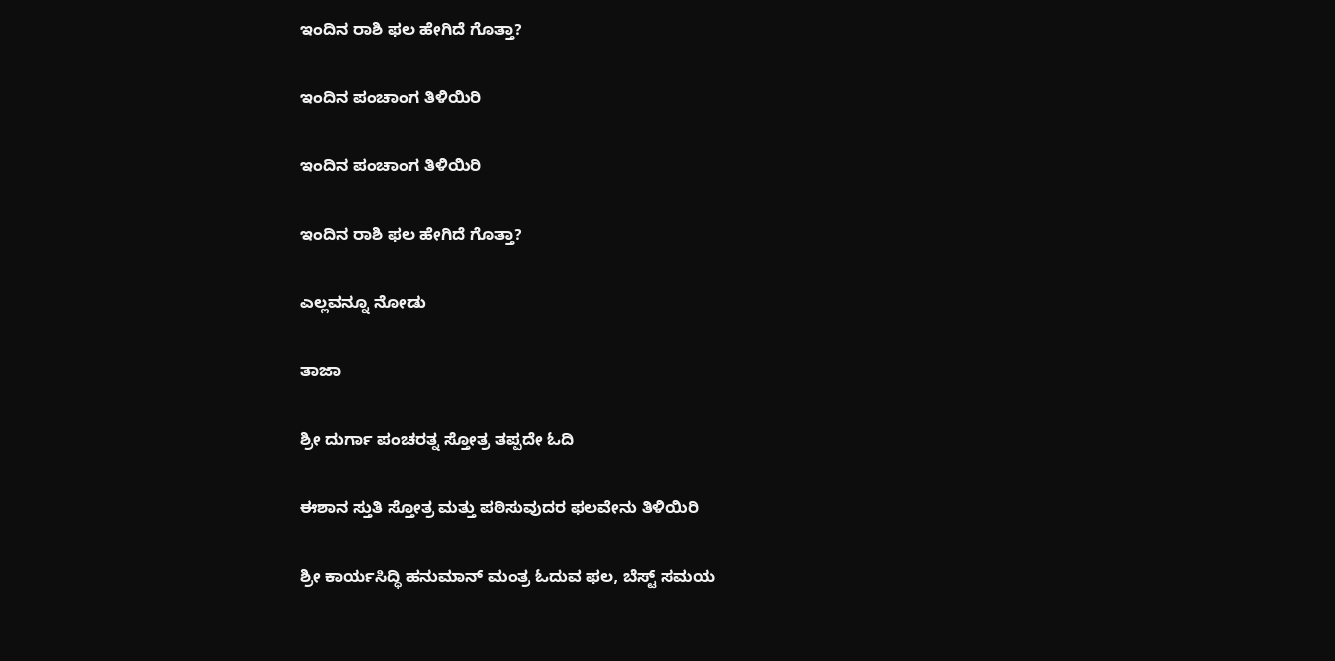ಇಂದಿನ ರಾಶಿ ಫಲ ಹೇಗಿದೆ ಗೊತ್ತಾ?

ಇಂದಿನ ಪಂಚಾಂಗ ತಿಳಿಯಿರಿ

ಇಂದಿನ ಪಂಚಾಂಗ ತಿಳಿಯಿರಿ

ಇಂದಿನ ರಾಶಿ ಫಲ ಹೇಗಿದೆ ಗೊತ್ತಾ?

ಎಲ್ಲವನ್ನೂ ನೋಡು

ತಾಜಾ

ಶ್ರೀ ದುರ್ಗಾ ಪಂಚರತ್ನ ಸ್ತೋತ್ರ ತಪ್ಪದೇ ಓದಿ

ಈಶಾನ ಸ್ತುತಿ ಸ್ತೋತ್ರ ಮತ್ತು ಪಠಿಸುವುದರ ಫಲವೇನು ತಿಳಿಯಿರಿ

ಶ್ರೀ ಕಾರ್ಯಸಿದ್ಧಿ ಹನುಮಾನ್ ಮಂತ್ರ ಓದುವ ಫಲ, ಬೆಸ್ಟ್ ಸಮಯ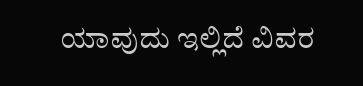ಯಾವುದು ಇಲ್ಲಿದೆ ವಿವರ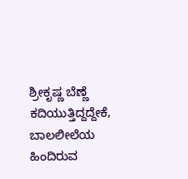ಶ್ರೀಕೃಷ್ಣ ಬೆಣ್ಣೆ ಕದಿಯುತ್ತಿದ್ದದ್ದೇಕೆ, ಬಾಲಲೀಲೆಯ ಹಿಂದಿರುವ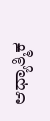ಆಧ್ಯಾತ್ಮಿಕ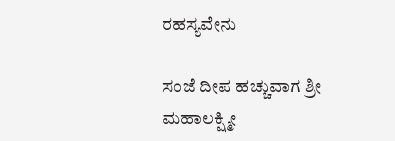ರಹಸ್ಯವೇನು

ಸಂಜೆ ದೀಪ ಹಚ್ಚುವಾಗ ಶ್ರೀ ಮಹಾಲಕ್ಷ್ಮೀ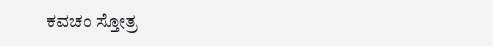ಕವಚಂ ಸ್ತೋತ್ರ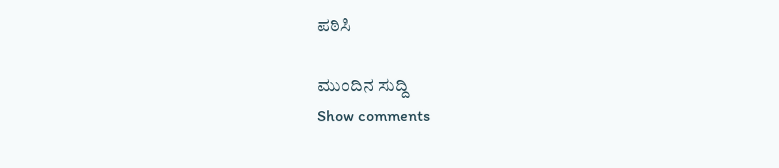ಪಠಿಸಿ

ಮುಂದಿನ ಸುದ್ದಿ
Show comments